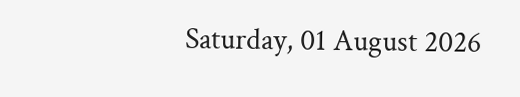Saturday, 01 August 2026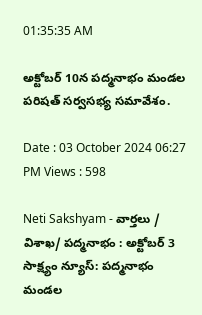01:35:35 AM

అక్టోబర్ 10న పద్మనాభం మండల పరిషత్ సర్వసభ్య సమావేశం.

Date : 03 October 2024 06:27 PM Views : 598

Neti Sakshyam - వార్తలు / విశాఖ/ పద్మనాభం : అక్టోబర్ 3 సాక్ష్యం న్యూస్: పద్మనాభం మండల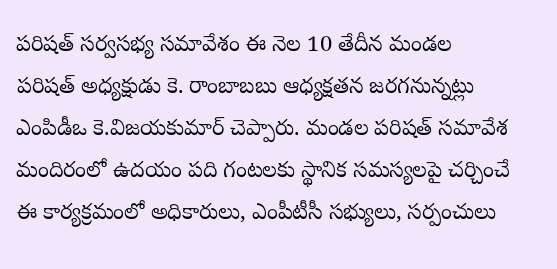పరిషత్ సర్వసభ్య సమావేశం ఈ నెల 10 తేదీన మండల పరిషత్ అధ్యక్షుడు కె. రాంబాబబు ఆధ్యక్షతన జరగనున్నట్లు ఎంపిడీఒ కె.విజయకుమార్ చెప్పారు. మండల పరిషత్ సమావేశ మందిరంలో ఉదయం పది గంటలకు స్థానిక సమస్యలపై చర్చించే ఈ కార్యక్రమంలో అధికారులు, ఎంపీటీసీ సభ్యులు, సర్పంచులు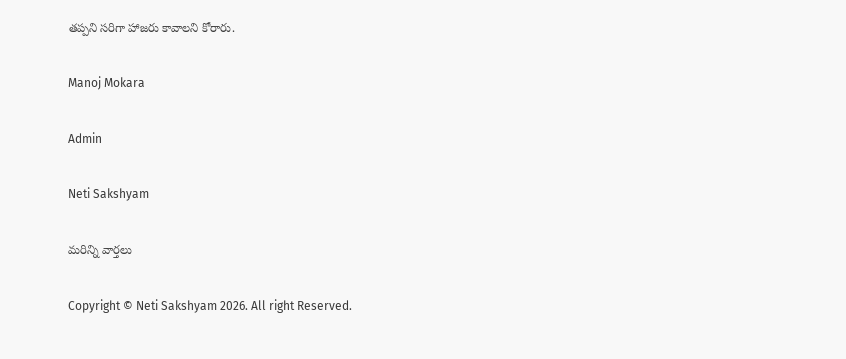తప్పని సరిగా హాజరు కావాలని కోరారు.

Manoj Mokara

Admin

Neti Sakshyam

మరిన్ని వార్తలు

Copyright © Neti Sakshyam 2026. All right Reserved.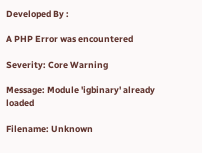Developed By :

A PHP Error was encountered

Severity: Core Warning

Message: Module 'igbinary' already loaded

Filename: Unknown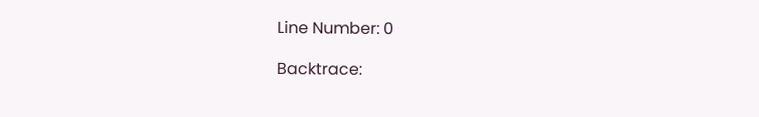Line Number: 0

Backtrace: